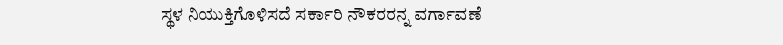ಸ್ಥಳ ನಿಯುಕ್ತಿಗೊಳಿಸದೆ ಸರ್ಕಾರಿ ನೌಕರರನ್ನ ವರ್ಗಾವಣೆ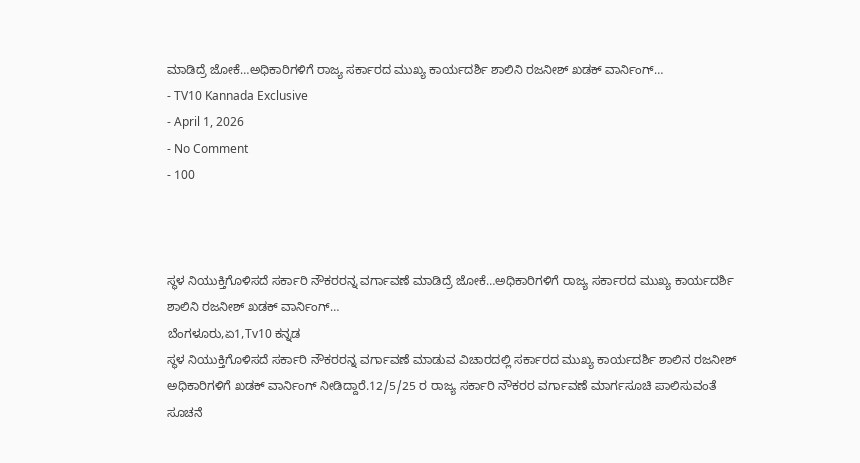ಮಾಡಿದ್ರೆ ಜೋಕೆ…ಅಧಿಕಾರಿಗಳಿಗೆ ರಾಜ್ಯ ಸರ್ಕಾರದ ಮುಖ್ಯ ಕಾರ್ಯದರ್ಶಿ ಶಾಲಿನಿ ರಜನೀಶ್ ಖಡಕ್ ವಾರ್ನಿಂಗ್…
- TV10 Kannada Exclusive
- April 1, 2026
- No Comment
- 100



ಸ್ಥಳ ನಿಯುಕ್ತಿಗೊಳಿಸದೆ ಸರ್ಕಾರಿ ನೌಕರರನ್ನ ವರ್ಗಾವಣೆ ಮಾಡಿದ್ರೆ ಜೋಕೆ…ಅಧಿಕಾರಿಗಳಿಗೆ ರಾಜ್ಯ ಸರ್ಕಾರದ ಮುಖ್ಯ ಕಾರ್ಯದರ್ಶಿ ಶಾಲಿನಿ ರಜನೀಶ್ ಖಡಕ್ ವಾರ್ನಿಂಗ್…
ಬೆಂಗಳೂರು,ಏ1,Tv10 ಕನ್ನಡ
ಸ್ಥಳ ನಿಯುಕ್ತಿಗೊಳಿಸದೆ ಸರ್ಕಾರಿ ನೌಕರರನ್ನ ವರ್ಗಾವಣೆ ಮಾಡುವ ವಿಚಾರದಲ್ಲಿ ಸರ್ಕಾರದ ಮುಖ್ಯ ಕಾರ್ಯದರ್ಶಿ ಶಾಲಿನ ರಜನೀಶ್ ಅಧಿಕಾರಿಗಳಿಗೆ ಖಡಕ್ ವಾರ್ನಿಂಗ್ ನೀಡಿದ್ದಾರೆ.12/5/25 ರ ರಾಜ್ಯ ಸರ್ಕಾರಿ ನೌಕರರ ವರ್ಗಾವಣೆ ಮಾರ್ಗಸೂಚಿ ಪಾಲಿಸುವಂತೆ ಸೂಚನೆ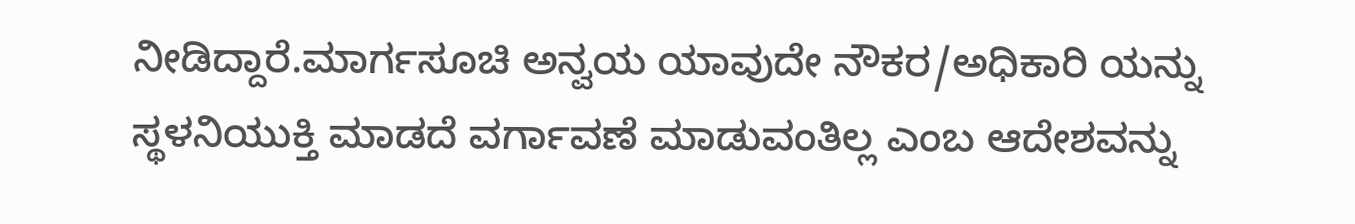ನೀಡಿದ್ದಾರೆ.ಮಾರ್ಗಸೂಚಿ ಅನ್ವಯ ಯಾವುದೇ ನೌಕರ/ಅಧಿಕಾರಿ ಯನ್ನು ಸ್ಥಳನಿಯುಕ್ತಿ ಮಾಡದೆ ವರ್ಗಾವಣೆ ಮಾಡುವಂತಿಲ್ಲ ಎಂಬ ಆದೇಶವನ್ನು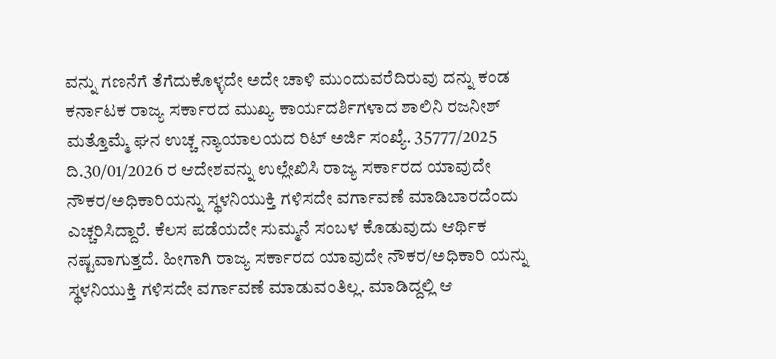ವನ್ನು ಗಣನೆಗೆ ತೆಗೆದುಕೊಳ್ಳದೇ ಅದೇ ಚಾಳಿ ಮುಂದುವರೆದಿರುವು ದನ್ನು ಕಂಡ ಕರ್ನಾಟಕ ರಾಜ್ಯ ಸರ್ಕಾರದ ಮುಖ್ಯ ಕಾರ್ಯದರ್ಶಿಗಳಾದ ಶಾಲಿನಿ ರಜನೀಶ್ ಮತ್ತೊಮ್ಮೆ ಘನ ಉಚ್ಚ ನ್ಯಾಯಾಲಯದ ರಿಟ್ ಅರ್ಜಿ ಸಂಖ್ಯೆ. 35777/2025 ದಿ.30/01/2026 ರ ಆದೇಶವನ್ನು ಉಲ್ಲೇಖಿಸಿ ರಾಜ್ಯ ಸರ್ಕಾರದ ಯಾವುದೇ ನೌಕರ/ಅಧಿಕಾರಿಯನ್ನು ಸ್ಥಳನಿಯುಕ್ತಿ ಗಳಿಸದೇ ವರ್ಗಾವಣೆ ಮಾಡಿಬಾರದೆಂದು ಎಚ್ಚರಿಸಿದ್ದಾರೆ. ಕೆಲಸ ಪಡೆಯದೇ ಸುಮ್ಮನೆ ಸಂಬಳ ಕೊಡುವುದು ಆರ್ಥಿಕ ನಷ್ಟವಾಗುತ್ತದೆ. ಹೀಗಾಗಿ ರಾಜ್ಯ ಸರ್ಕಾರದ ಯಾವುದೇ ನೌಕರ/ಅಧಿಕಾರಿ ಯನ್ನು ಸ್ಥಳನಿಯುಕ್ತಿ ಗಳಿಸದೇ ವರ್ಗಾವಣೆ ಮಾಡುವಂತಿಲ್ಲ. ಮಾಡಿದ್ದಲ್ಲಿ ಆ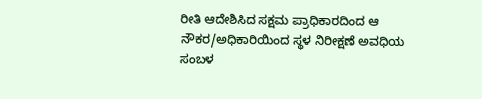ರೀತಿ ಆದೇಶಿಸಿದ ಸಕ್ಷಮ ಪ್ರಾಧಿಕಾರದಿಂದ ಆ ನೌಕರ/ಅಧಿಕಾರಿಯಿಂದ ಸ್ಥಳ ನಿರೀಕ್ಷಣೆ ಅವಧಿಯ ಸಂಬಳ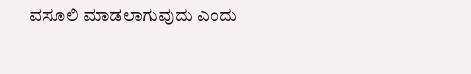ವಸೂಲಿ ಮಾಡಲಾಗುವುದು ಎಂದು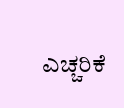ಎಚ್ಚರಿಕೆ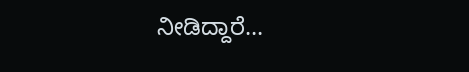ನೀಡಿದ್ದಾರೆ…